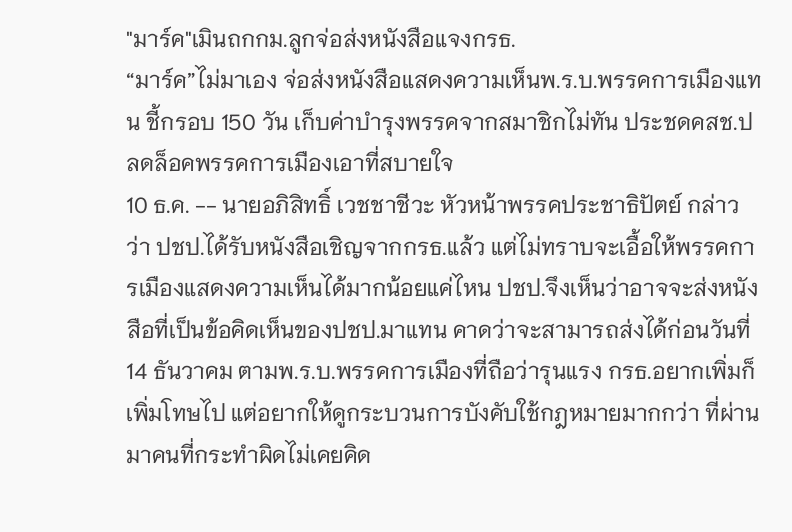"มาร์ค"เมินถกกม.ลูกจ่อส่งหนังสือแจงกรธ.
“มาร์ค”ไม่มาเอง จ่อส่งหนังสือแสดงความเห็นพ.ร.บ.พรรคการเมืองแทน ชี้กรอบ 150 วัน เก็บค่าบำรุงพรรคจากสมาชิกไม่ทัน ประชดคสช.ปลดล็อคพรรคการเมืองเอาที่สบายใจ
10 ธ.ค. -- นายอภิสิทธิ์ เวชชาชีวะ หัวหน้าพรรคประชาธิปัตย์ กล่าวว่า ปชป.ได้รับหนังสือเชิญจากกรธ.แล้ว แต่ไม่ทราบจะเอื้อให้พรรคการเมืองแสดงความเห็นได้มากน้อยแค่ไหน ปชป.จึงเห็นว่าอาจจะส่งหนังสือที่เป็นข้อคิดเห็นของปชป.มาแทน คาดว่าจะสามารถส่งได้ก่อนวันที่ 14 ธันวาคม ตามพ.ร.บ.พรรคการเมืองที่ถือว่ารุนแรง กรธ.อยากเพิ่มก็เพิ่มโทษไป แต่อยากให้ดูกระบวนการบังคับใช้กฎหมายมากกว่า ที่ผ่านมาคนที่กระทำผิดไม่เคยคิด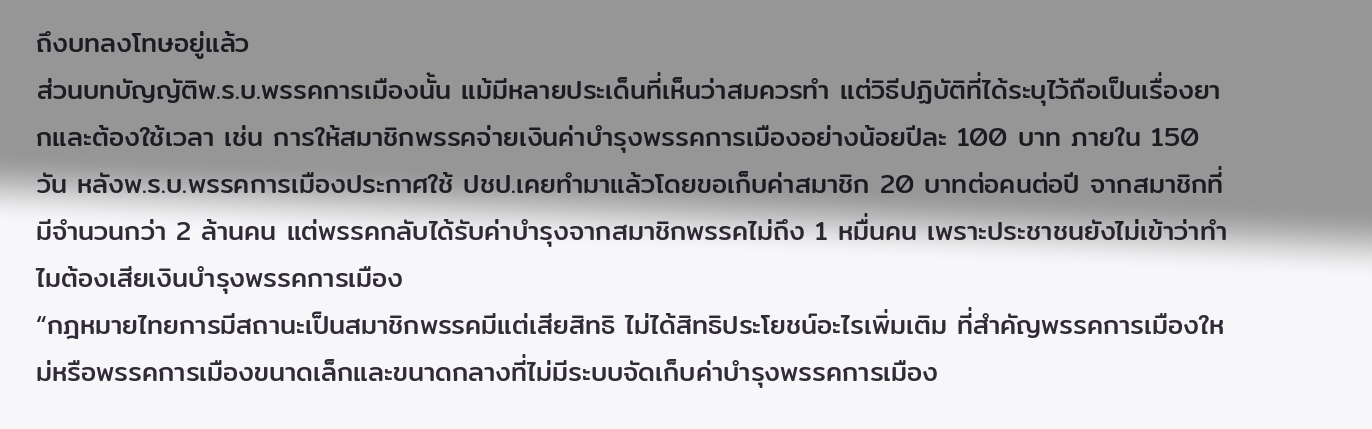ถึงบทลงโทษอยู่แล้ว
ส่วนบทบัญญัติพ.ร.บ.พรรคการเมืองนั้น แม้มีหลายประเด็นที่เห็นว่าสมควรทำ แต่วิธีปฏิบัติที่ได้ระบุไว้ถือเป็นเรื่องยากและต้องใช้เวลา เช่น การให้สมาชิกพรรคจ่ายเงินค่าบำรุงพรรคการเมืองอย่างน้อยปีละ 100 บาท ภายใน 150 วัน หลังพ.ร.บ.พรรคการเมืองประกาศใช้ ปชป.เคยทำมาแล้วโดยขอเก็บค่าสมาชิก 20 บาทต่อคนต่อปี จากสมาชิกที่มีจำนวนกว่า 2 ล้านคน แต่พรรคกลับได้รับค่าบำรุงจากสมาชิกพรรคไม่ถึง 1 หมื่นคน เพราะประชาชนยังไม่เข้าว่าทำไมต้องเสียเงินบำรุงพรรคการเมือง
“กฎหมายไทยการมีสถานะเป็นสมาชิกพรรคมีแต่เสียสิทธิ ไม่ได้สิทธิประโยชน์อะไรเพิ่มเติม ที่สำคัญพรรคการเมืองใหม่หรือพรรคการเมืองขนาดเล็กและขนาดกลางที่ไม่มีระบบจัดเก็บค่าบำรุงพรรคการเมือง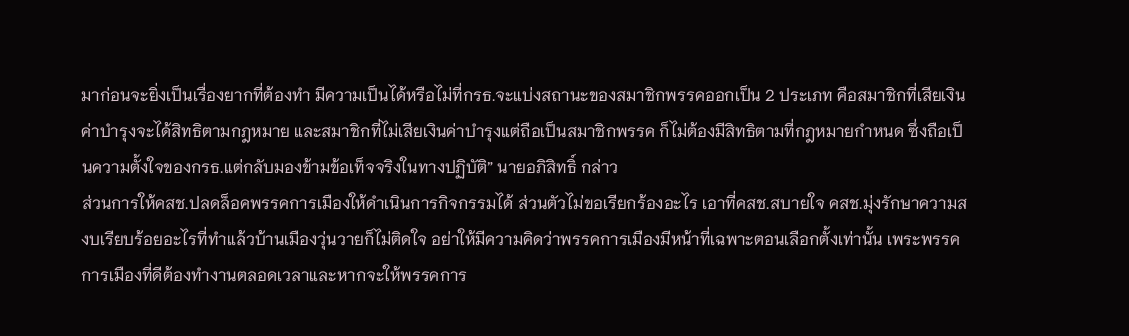มาก่อนจะยิ่งเป็นเรื่องยากที่ต้องทำ มีความเป็นได้หรือไม่ที่กรธ.จะแบ่งสถานะของสมาชิกพรรคออกเป็น 2 ประเภท คือสมาชิกที่เสียเงินค่าบำรุงจะได้สิทธิตามกฎหมาย และสมาชิกที่ไม่เสียเงินค่าบำรุงแต่ถือเป็นสมาชิกพรรค ก็ไม่ต้องมีสิทธิตามที่กฎหมายกำหนด ซึ่งถือเป็นความตั้งใจของกรธ.แต่กลับมองข้ามข้อเท็จจริงในทางปฏิบัติ” นายอภิสิทธิ์ กล่าว
ส่วนการให้คสช.ปลดล็อคพรรคการเมืองให้ดำเนินการกิจกรรมได้ ส่วนตัวไม่ขอเรียกร้องอะไร เอาที่คสช.สบายใจ คสช.มุ่งรักษาความสงบเรียบร้อยอะไรที่ทำแล้วบ้านเมืองวุ่นวายก็ไม่ติดใจ อย่าให้มีความคิดว่าพรรคการเมืองมีหน้าที่เฉพาะตอนเลือกตั้งเท่านั้น เพระพรรคการเมืองที่ดีต้องทำงานตลอดเวลาและหากจะให้พรรคการ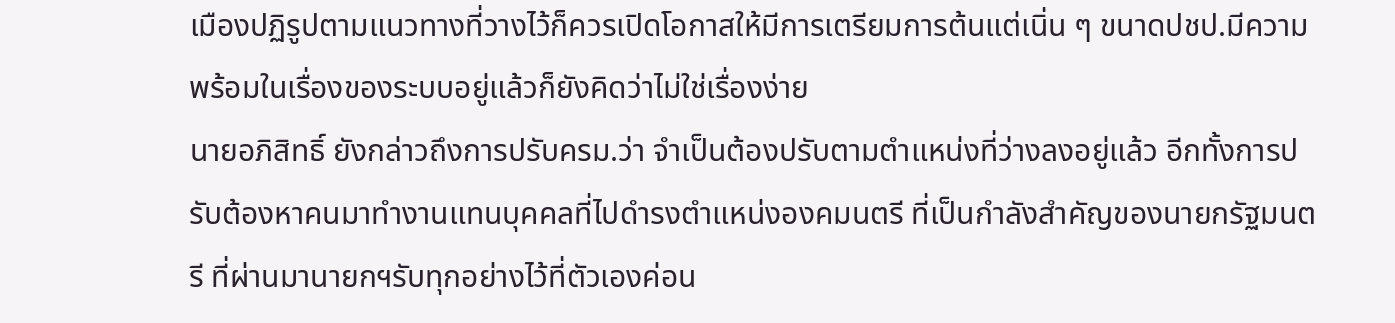เมืองปฏิรูปตามแนวทางที่วางไว้ก็ควรเปิดโอกาสให้มีการเตรียมการต้นแต่เนิ่น ๆ ขนาดปชป.มีความพร้อมในเรื่องของระบบอยู่แล้วก็ยังคิดว่าไม่ใช่เรื่องง่าย
นายอภิสิทธิ์ ยังกล่าวถึงการปรับครม.ว่า จำเป็นต้องปรับตามตำแหน่งที่ว่างลงอยู่แล้ว อีกทั้งการปรับต้องหาคนมาทำงานแทนบุคคลที่ไปดำรงตำแหน่งองคมนตรี ที่เป็นกำลังสำคัญของนายกรัฐมนตรี ที่ผ่านมานายกฯรับทุกอย่างไว้ที่ตัวเองค่อน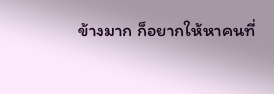ข้างมาก ก็อยากให้หาคนที่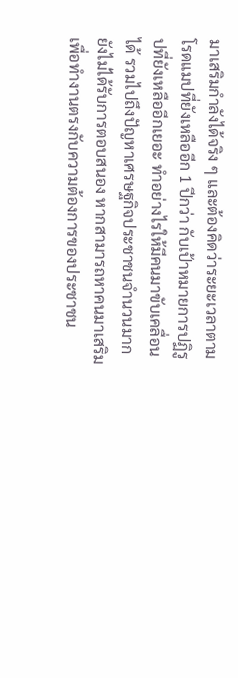มาเสริมกำลังได้จริง ๆ และต้องคิดว่าระยะเวลาตามโรดแมปที่ยังเหลืออีก 1 ปีกว่า กับเป้าหมายการปฏิรูปที่ยังเหลืออีกเยอะ ทำอย่างไรให้มีคนมาขับเคลื่อนได้ รวมไปถึงปัญหาเศรษฐกิจประชาชนจำนวนมากยังไม่ได้รับการตอบสนอง หากสามารถหาคนมาเสริมเพื่อทำงานตรงกับความต้องการของประชาชน